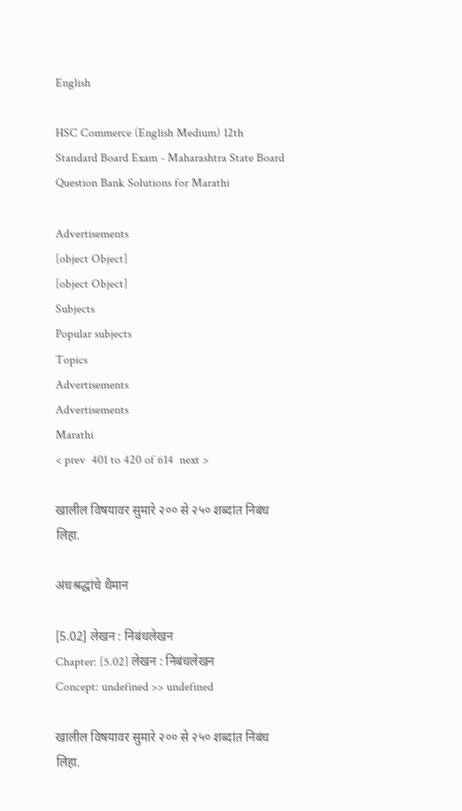English

HSC Commerce (English Medium) 12th Standard Board Exam - Maharashtra State Board Question Bank Solutions for Marathi

Advertisements
[object Object]
[object Object]
Subjects
Popular subjects
Topics
Advertisements
Advertisements
Marathi
< prev  401 to 420 of 614  next >

खालील विषयावर सुमारे २०० से २५० शब्दांत निबंध लिहा.

अंधश्रद्धांचे थैमान

[5.02] लेखन : निबंधलेखन
Chapter: [5.02] लेखन : निबंधलेखन
Concept: undefined >> undefined

खालील विषयावर सुमारे २०० से २५० शब्दांत निबंध लिहा.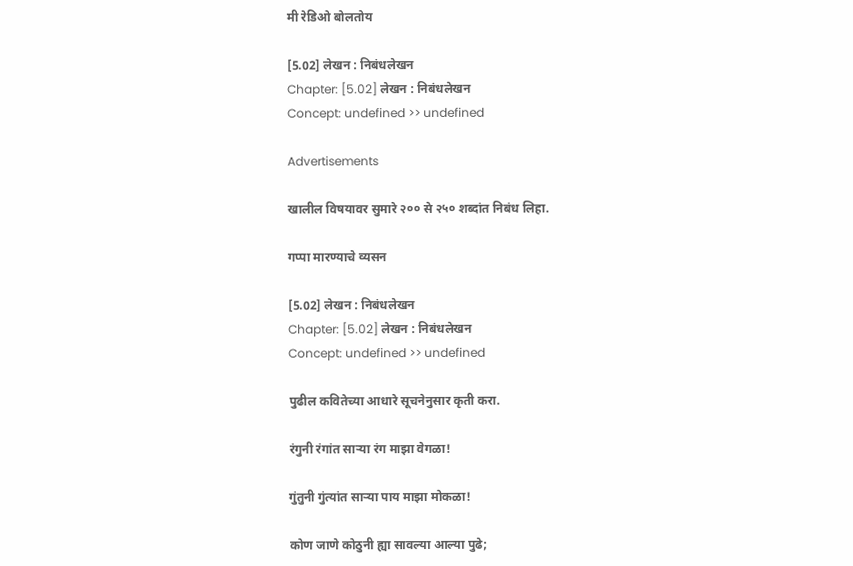मी रेडिओ बोलतोय

[5.02] लेखन : निबंधलेखन
Chapter: [5.02] लेखन : निबंधलेखन
Concept: undefined >> undefined

Advertisements

खालील विषयावर सुमारे २०० से २५० शब्दांत निबंध लिहा.

गप्पा मारण्याचे व्यसन

[5.02] लेखन : निबंधलेखन
Chapter: [5.02] लेखन : निबंधलेखन
Concept: undefined >> undefined

पुढील कवितेच्या आधारे सूचनेनुसार कृती करा.

रंगुनी रंगांत साऱ्या रंग माझा वेगळा!

गुंतुनी गुंत्यांत साऱ्या पाय माझा मोकळा!

कोण जाणे कोठुनी ह्या सावल्या आल्या पुढे;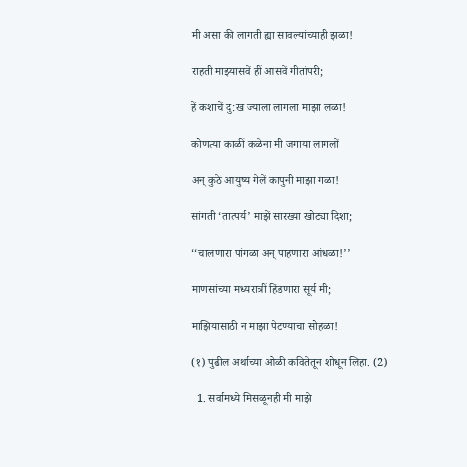मी असा की लागती ह्या सावल्यांच्याही झळा!

राहती माझ्यासवें हीं आसवें गीतांपरी;

हें कशाचें दु:ख ज्याला लागला माझा लळा!

कोणत्या काळीं कळेना मी जगाया लागलों

अन् कुठे आयुष्य गेलें कापुनी माझा गळा!

सांगती ‘तात्पर्य’ माझें सारख्या खोट्या दिशा;

‘‘चालणारा पांगळा अन् पाहणारा आंधळा!’’

माणसांच्या मध्यरात्रीं हिंडणारा सूर्य मी;

माझियासाठी न माझा पेटण्याचा सोहळा!

(१) पुढील अर्थाच्या ओळी कवितेतून शोधून लिहा. (2)

  1. सर्वामध्ये मिसळूनही मी माझे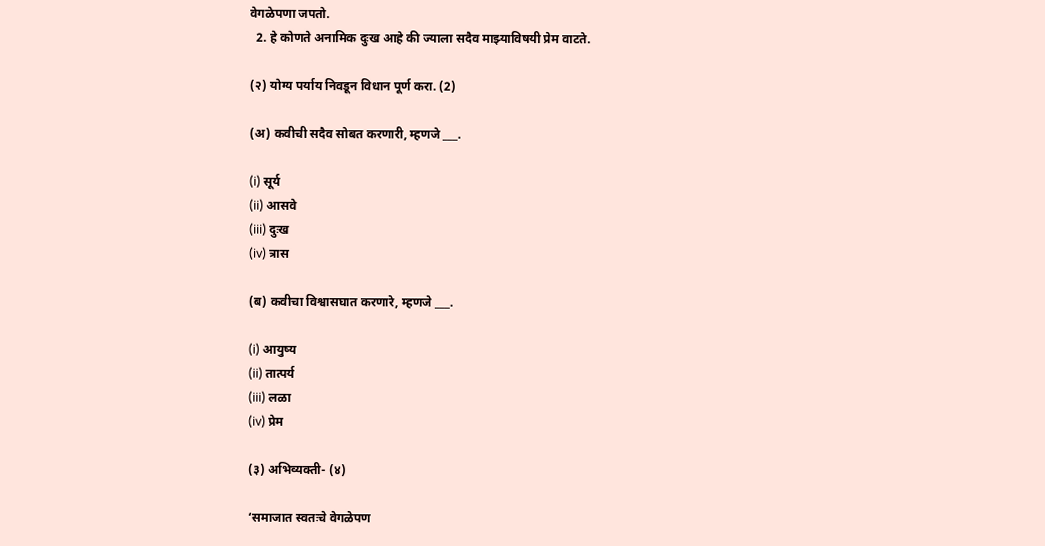वेगळेपणा जपतो.
  2. हे कोणते अनामिक दुःख आहे की ज्याला सदैव माझ्याविषयी प्रेम वाटते.

(२) योग्य पर्याय निवडून विधान पूर्ण करा. (2)

(अ) कवीची सदैव सोबत करणारी, म्हणजे ___.

(i) सूर्य
(ii) आसवे
(iii) दुःख
(iv) त्रास

(ब) कवीचा विश्वासघात करणारे, म्हणजे ___.

(i) आयुष्य
(ii) तात्पर्य
(iii) लळा
(iv) प्रेम

(३) अभिव्यक्ती- (४)

‘समाजात स्वतःचे वेगळेपण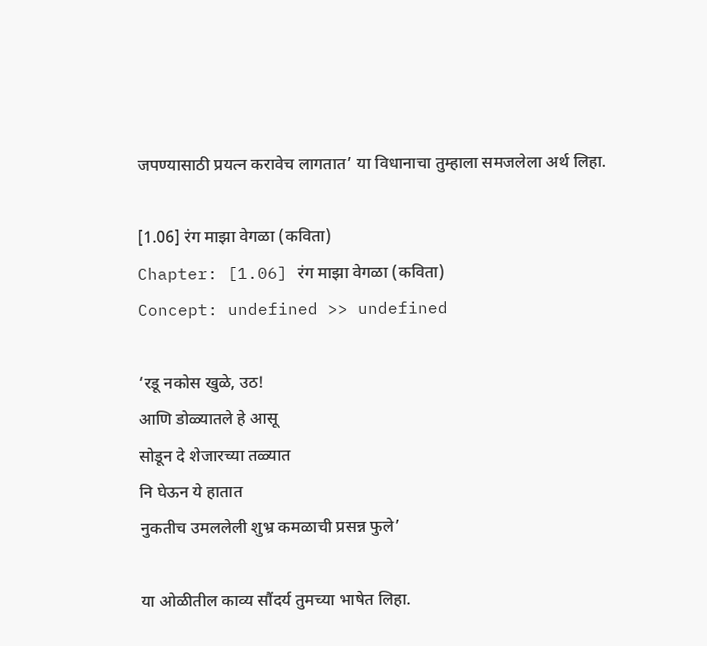जपण्यासाठी प्रयत्न करावेच लागतात’ या विधानाचा तुम्हाला समजलेला अर्थ लिहा.

[1.06] रंग माझा वेगळा (कविता)
Chapter: [1.06] रंग माझा वेगळा (कविता)
Concept: undefined >> undefined

‘रडू नकोस खुळे, उठ!
आणि डोळ्यातले हे आसू
सोडून दे शेजारच्या तळ्यात
नि घेऊन ये हातात
नुकतीच उमललेली शुभ्र कमळाची प्रसन्न फुले’

या ओळीतील काव्य सौंदर्य तुमच्या भाषेत लिहा.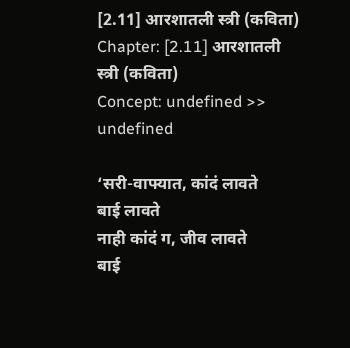[2.11] आरशातली स्त्री (कविता)
Chapter: [2.11] आरशातली स्त्री (कविता)
Concept: undefined >> undefined

‘सरी-वाफ्यात, कांदं लावते
बाई लावते
नाही कांदं ग, जीव लावते
बाई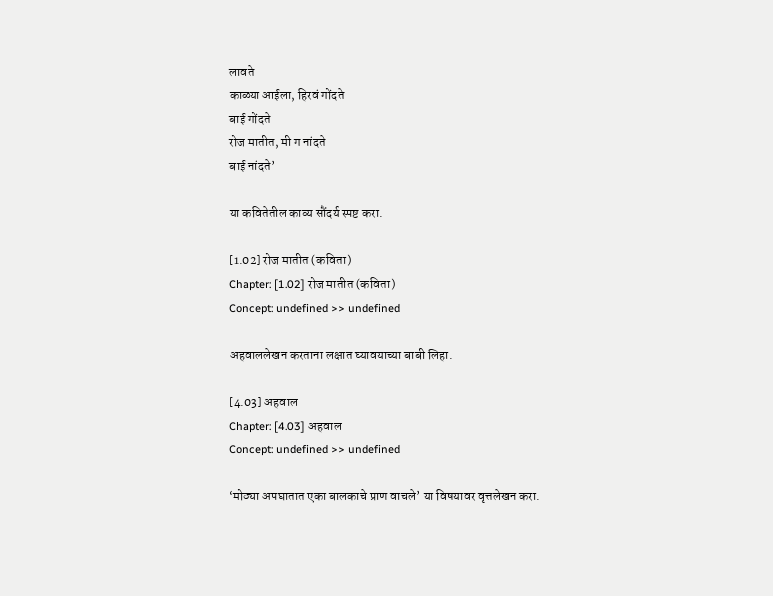लावते
काळ्या आईला, हिरवं गोंदते
बाई गोंदते
रोज मातीत, मी ग नांदते
बाई नांदते’

या कवितेतील काव्य सौंदर्य स्पष्ट करा.

[1.02] रोज मातीत (कविता)
Chapter: [1.02] रोज मातीत (कविता)
Concept: undefined >> undefined

अहवाललेखन करताना लक्षात घ्यावयाच्या बाबी लिहा.

[4.03] अहवाल
Chapter: [4.03] अहवाल
Concept: undefined >> undefined

‘मोठ्या अपघातात एका बालकाचे प्राण वाचले’ या विषयावर वृत्तलेखन करा.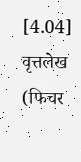[4.04] वृत्तलेख (फिचर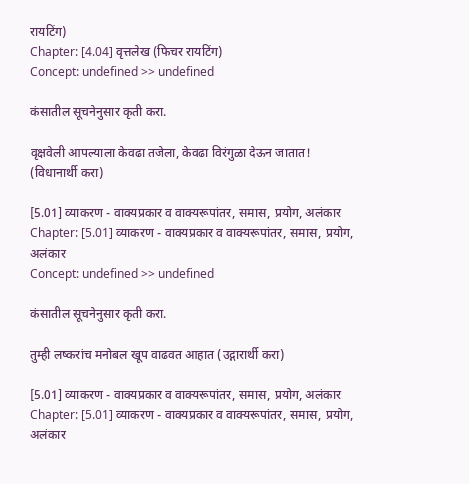रायटिंग)
Chapter: [4.04] वृत्तलेख (फिचर रायटिंग)
Concept: undefined >> undefined

कंसातील सूचनेनुसार कृती करा.

वृक्षवेली आपल्याला केवढा तजेला, केवढा विरंगुळा देऊन जातात! (विधानार्थी करा)

[5.01] व्याकरण - वाक्यप्रकार व वाक्यरूपांतर, समास, प्रयोग, अलंकार
Chapter: [5.01] व्याकरण - वाक्यप्रकार व वाक्यरूपांतर, समास, प्रयोग, अलंकार
Concept: undefined >> undefined

कंसातील सूचनेनुसार कृती करा.

तुम्ही लष्करांच मनोबल खूप वाढवत आहात (उद्गारार्थी करा)

[5.01] व्याकरण - वाक्यप्रकार व वाक्यरूपांतर, समास, प्रयोग, अलंकार
Chapter: [5.01] व्याकरण - वाक्यप्रकार व वाक्यरूपांतर, समास, प्रयोग, अलंकार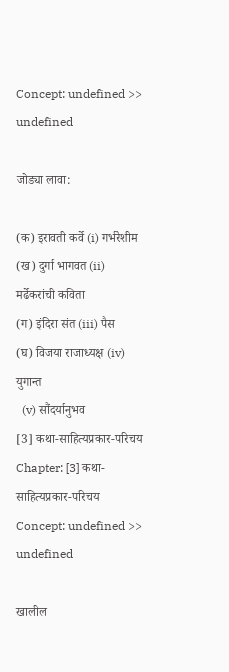Concept: undefined >> undefined

जोड्या लावा:

(क) इरावती कर्वे (i) गर्भरेशीम
(ख) दुर्गा भागवत (ii) मर्ढेकरांची कविता
(ग) इंदिरा संत (iii) पैस
(घ) विजया राजाध्यक्ष (iv) युगान्त
  (v) सौंदर्यानुभव
[3] कथा-साहित्यप्रकार-परिचय
Chapter: [3] कथा-साहित्यप्रकार-परिचय
Concept: undefined >> undefined

खालील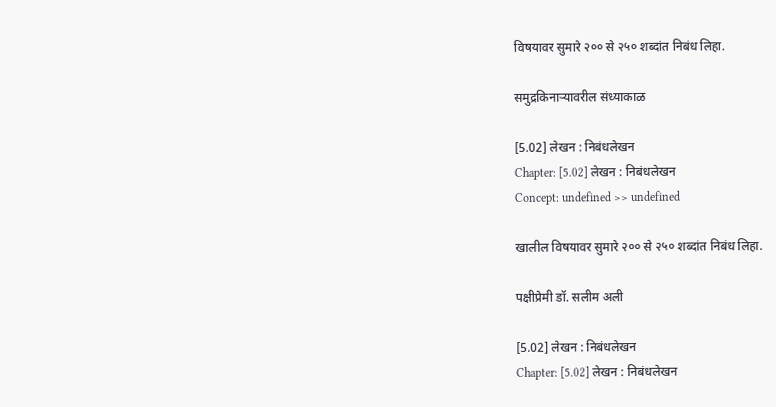विषयावर सुमारे २०० से २५० शब्दांत निबंध लिहा.

समुद्रकिनाऱ्यावरील संध्याकाळ

[5.02] लेखन : निबंधलेखन
Chapter: [5.02] लेखन : निबंधलेखन
Concept: undefined >> undefined

खालील विषयावर सुमारे २०० से २५० शब्दांत निबंध लिहा.

पक्षीप्रेमी डॉ. सलीम अली

[5.02] लेखन : निबंधलेखन
Chapter: [5.02] लेखन : निबंधलेखन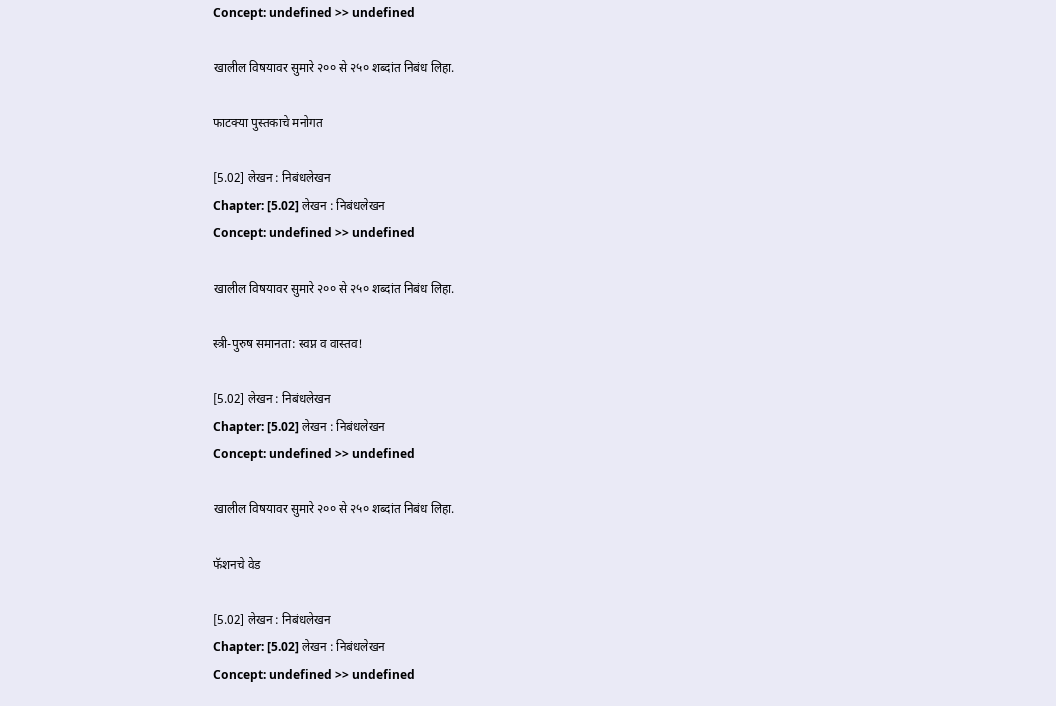Concept: undefined >> undefined

खालील विषयावर सुमारे २०० से २५० शब्दांत निबंध लिहा.

फाटक्या पुस्तकाचे मनोगत

[5.02] लेखन : निबंधलेखन
Chapter: [5.02] लेखन : निबंधलेखन
Concept: undefined >> undefined

खालील विषयावर सुमारे २०० से २५० शब्दांत निबंध लिहा.

स्त्री-पुरुष समानता: स्वप्न व वास्तव!

[5.02] लेखन : निबंधलेखन
Chapter: [5.02] लेखन : निबंधलेखन
Concept: undefined >> undefined

खालील विषयावर सुमारे २०० से २५० शब्दांत निबंध लिहा.

फॅशनचे वेड

[5.02] लेखन : निबंधलेखन
Chapter: [5.02] लेखन : निबंधलेखन
Concept: undefined >> undefined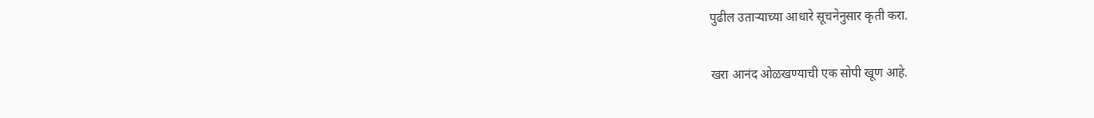पुढील उताऱ्याच्या आधारे सूचनेनुसार कृती करा.

खरा आनंद ओळखण्याची एक सोपी खूण आहे.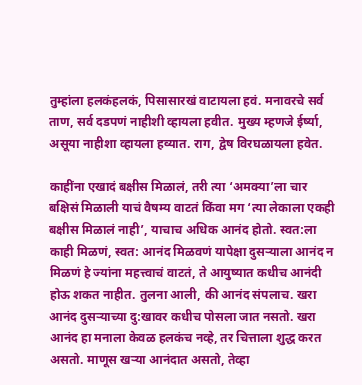तुम्हांला हलकंहलकं, पिसासारखं वाटायला हवं. मनावरचे सर्व ताण, सर्व दडपणं नाहीशी व्हायला हवीत. मुख्य म्हणजे ईर्ष्या, असूया नाहीशा व्हायला हव्यात. राग, द्वेष विरघळायला हवेत.

काहींना एखादं बक्षीस मिळालं, तरी त्या ‘अमक्या’ला चार बक्षिसं मिळाली याचं वैषम्य वाटतं किंवा मग ‘त्या लेकाला एकही बक्षीस मिळालं नाही’, याचाच अधिक आनंद होतो. स्वत:ला काही मिळणं, स्वत: आनंद मिळवणं यापेक्षा दुसऱ्याला आनंद न मिळणं हे ज्यांना महत्त्वाचं वाटतं, ते आयुष्यात कधीच आनंदी होऊ शकत नाहीत. तुलना आली, की आनंद संपलाच. खरा आनंद दुसऱ्याच्या दु:खावर कधीच पोसला जात नसतो. खरा आनंद हा मनाला केवळ हलकंच नव्हे, तर चित्ताला शुद्ध करत असतो. माणूस खऱ्या आनंदात असतो, तेव्हा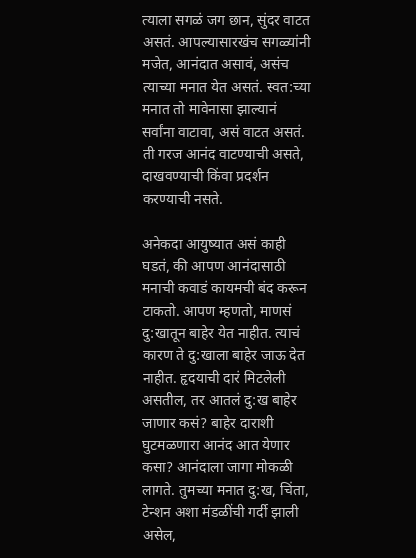त्याला सगळं जग छान, सुंदर वाटत असतं. आपल्यासारखंच सगळ्यांनी मजेत, आनंदात असावं, असंच त्याच्या मनात येत असतं. स्वत:च्या मनात तो मावेनासा झाल्यानं सर्वांना वाटावा, असं वाटत असतं. ती गरज आनंद वाटण्याची असते, दाखवण्याची किंवा प्रदर्शन करण्याची नसते.

अनेकदा आयुष्यात असं काही घडतं, की आपण आनंदासाठी मनाची कवाडं कायमची बंद करून टाकतो. आपण म्हणतो, माणसं दु:खातून बाहेर येत नाहीत. त्याचं कारण ते दु:खाला बाहेर जाऊ देत नाहीत. हृदयाची दारं मिटलेली असतील, तर आतलं दु:ख बाहेर जाणार कसं? बाहेर दाराशी घुटमळणारा आनंद आत येणार कसा? आनंदाला जागा मोकळी लागते. तुमच्या मनात दु:ख, चिंता, टेन्शन अशा मंडळींची गर्दी झाली असेल,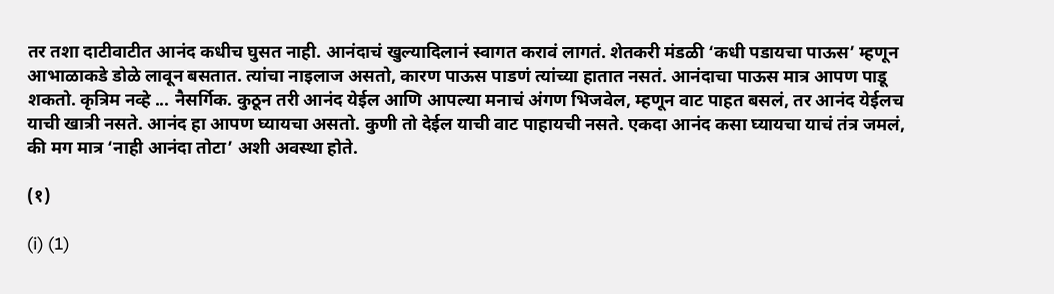तर तशा दाटीवाटीत आनंद कधीच घुसत नाही. आनंदाचं खुल्यादिलानं स्वागत करावं लागतं. शेतकरी मंडळी ‘कधी पडायचा पाऊस’ म्हणून आभाळाकडे डोळे लावून बसतात. त्यांचा नाइलाज असतो, कारण पाऊस पाडणं त्यांच्या हातात नसतं. आनंदाचा पाऊस मात्र आपण पाडू शकतो. कृत्रिम नव्हे ... नैसर्गिक. कुठून तरी आनंद येईल आणि आपल्या मनाचं अंगण भिजवेल, म्हणून वाट पाहत बसलं, तर आनंद येईलच याची खात्री नसते. आनंद हा आपण घ्यायचा असतो. कुणी तो देईल याची वाट पाहायची नसते. एकदा आनंद कसा घ्यायचा याचं तंत्र जमलं, की मग मात्र ‘नाही आनंदा तोटा’ अशी अवस्था होते.

(१)

(i) (1)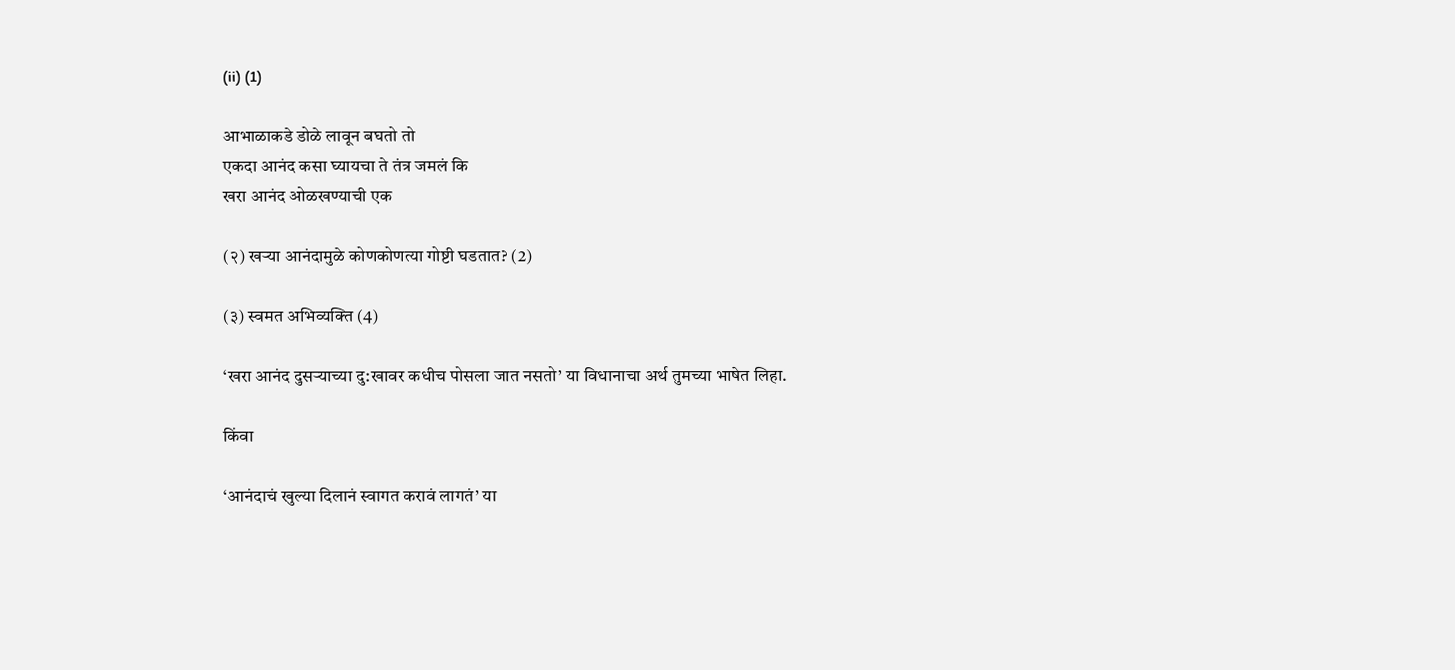(ii) (1)

आभाळाकडे डोळे लावून बघतो तो
एकदा आनंद कसा घ्यायचा ते तंत्र जमलं कि
खरा आनंद ओळखण्याची एक

(२) खऱ्या आनंदामुळे कोणकोणत्या गोष्टी घडतात? (2)

(३) स्वमत अभिव्यक्ति (4)

‘खरा आनंद दुसऱ्याच्या दु:खावर कधीच पोसला जात नसतो’ या विधानाचा अर्थ तुमच्या भाषेत लिहा.

किंवा

‘आनंदाचं खुल्या दिलानं स्वागत करावं लागतं’ या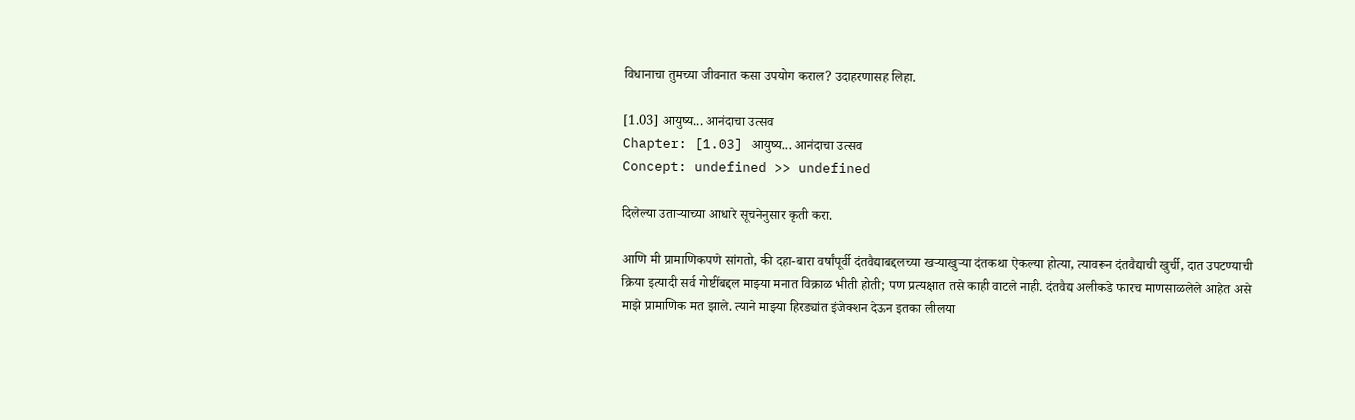विधानाचा तुमच्या जीवनात कसा उपयोग कराल? उदाहरणासह लिहा.

[1.03] आयुष्य... आनंदाचा उत्सव
Chapter: [1.03] आयुष्य... आनंदाचा उत्सव
Concept: undefined >> undefined

दिलेल्या उताऱ्याच्या आधारे सूचनेनुसार कृती करा.

आणि मी प्रामाणिकपणे सांगतो, की दहा-बारा वर्षांपूर्वी दंतवैद्याबद्दलच्या खऱ्याखुऱ्या दंतकथा ऐकल्या होत्या, त्यावरून दंतवैद्याची खुर्ची, दात उपटण्याची क्रिया इत्यादी सर्व गोष्टींबद्दल माझ्या मनात विक्राळ भीती होती; पण प्रत्यक्षात तसे काही वाटले नाही. दंतवैद्य अलीकडे फारच माणसाळलेले आहेत असे माझे प्रामाणिक मत झाले. त्याने माझ्या हिरड्यांत इंजेक्शन देऊन इतका लीलया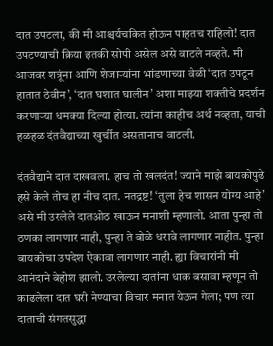दात उपटला, की मी आश्चर्यचकित होऊन पाहतच राहिलो! दात उपटण्याची क्रिया इतकी सोपी असेल असे वाटले नव्हते. मी आजवर शत्रूंना आणि शेजाऱ्यांना भांडणाच्या वेळी ‘दात उपटून हातात ठेवीन’, ‘दात घशात घालीन’ अशा माझ्या शक्तीचे प्रदर्शन करणाऱ्या धमक्या दिल्या होत्या. त्यांना काहीच अर्थ नव्हता, याची हळहळ दंतवैद्याच्या खुर्चीत असतानाच वाटली.

दंतवैद्याने दात दाखवला. हाच तो खलदंत! ज्याने माझे बायकोपुढे हसे केले तोच हा नीच दात. नतद्रष्ट! ‘तुला हेच शासन योग्य आहे’ असे मी उरलेले दातओठ खाऊन मनाशी म्हणालो. आता पुन्हा तो ठणका लागणार नाही, पुन्हा ते बोळे धरावे लागणार नाहीत. पुन्हा बायकोचा उपदेश ऐकावा लागणार नाही. ह्या विचारांनी मी आनंदाने बेहोश झालो. उरलेल्या दातांना धाक बसावा म्हणून तो काढलेला दात घरी नेण्याचा विचार मनात येऊन गेला; पण त्या दाताची संगतसुद्धा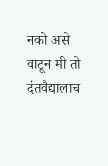नको असे वाटून मी तो दंतवैद्यालाच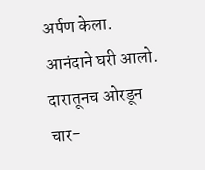अर्पण केला. आनंदाने घरी आलो. दारातूनच ओरडून चार-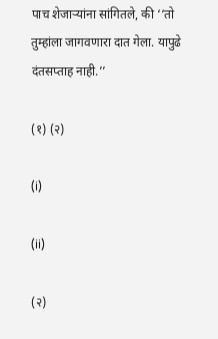पाच शेजाऱ्यांना सांगितले, की ‘‘तो तुम्हांला जागवणारा दात गेला. यापुढे दंतसप्ताह नाही.’’

(१) (२)

(i)

(ii)

(२)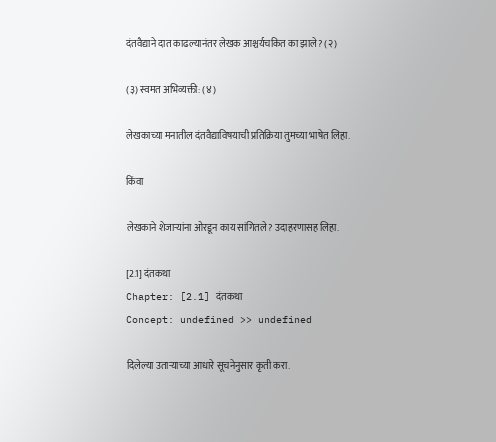दंतवैद्याने दात काढल्यानंतर लेखक आश्चर्यचकित का झाले? (२)

(३) स्वमत अभिव्यक्ती: (४)

लेखकाच्या मनातील दंतवैद्याविषयाची प्रतिक्रिया तुमच्या भाषेत लिहा.

किंवा

लेखकाने शेजाऱ्यांना ओरडून काय सांगितले? उदाहरणासह लिहा.

[2.1] दंतकथा
Chapter: [2.1] दंतकथा
Concept: undefined >> undefined

दिलेल्या उताऱ्याच्या आधारे सूचनेनुसार कृती करा.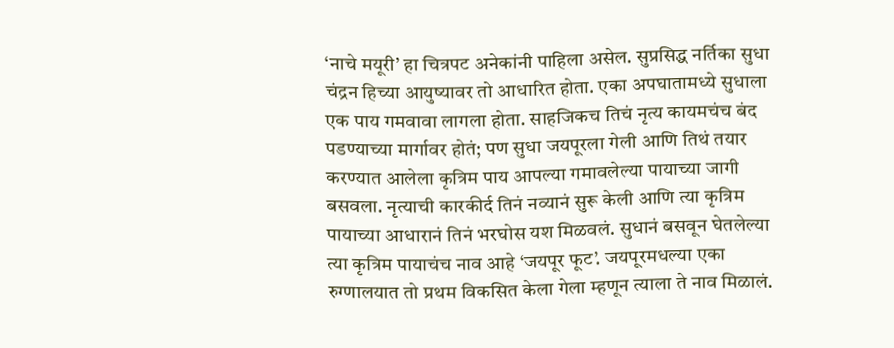‘नाचे मयूरी’ हा चित्रपट अनेकांनी पाहिला असेल. सुप्रसिद्ध नर्तिका सुधा चंद्रन हिच्या आयुष्यावर तो आधारित होता. एका अपघातामध्ये सुधाला एक पाय गमवावा लागला होता. साहजिकच तिचं नृत्य कायमचंच बंद पडण्याच्या मार्गावर होतं; पण सुधा जयपूरला गेली आणि तिथं तयार करण्यात आलेला कृत्रिम पाय आपल्या गमावलेल्या पायाच्या जागी बसवला. नृत्याची कारकीर्द तिनं नव्यानं सुरू केली आणि त्या कृत्रिम पायाच्या आधारानं तिनं भरघोस यश मिळवलं. सुधानं बसवून घेतलेल्या त्या कृत्रिम पायाचंच नाव आहे ‘जयपूर फूट’. जयपूरमधल्या एका रुग्णालयात तो प्रथम विकसित केला गेला म्हणून त्याला ते नाव मिळालं.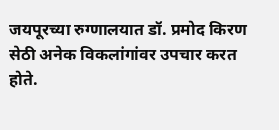जयपूरच्या रुग्णालयात डॉ. प्रमोद किरण सेठी अनेक विकलांगांवर उपचार करत होते.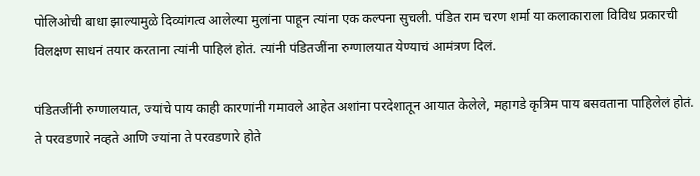पोलिओची बाधा झाल्यामुळे दिव्यांगत्व आलेल्या मुलांना पाहून त्यांना एक कल्पना सुचली. पंडित राम चरण शर्मा या कलाकाराला विविध प्रकारची विलक्षण साधनं तयार करताना त्यांनी पाहिलं होतं. त्यांनी पंडितजींना रुग्णालयात येण्याचं आमंत्रण दिलं.

पंडितजींनी रुग्णालयात, ज्यांचे पाय काही कारणांनी गमावले आहेत अशांना परदेशातून आयात केलेले, महागडे कृत्रिम पाय बसवताना पाहिलेलं होतं. ते परवडणारे नव्हते आणि ज्यांना ते परवडणारे होते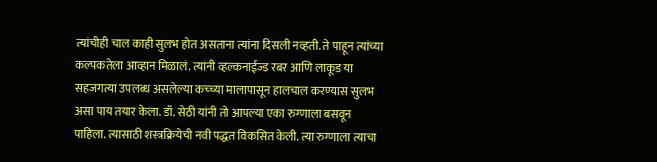त्यांचीही चाल काही सुलभ होत असताना त्यांना दिसली नव्हती. ते पाहून त्यांच्या कल्पकतेला आव्हान मिळालं. त्यांनी व्हल्कनाईज्ड रबर आणि लाकूड या सहजगत्या उपलब्ध असलेल्या कच्च्या मालापासून हालचाल करण्यास सुलभ असा पाय तयार केला. डॉ. सेठी यांनी तो आपल्या एका रुग्णाला बसवून पाहिला. त्यासाठी शस्त्रक्रियेची नवी पद्धत विकसित केली. त्या रुग्णाला त्याचा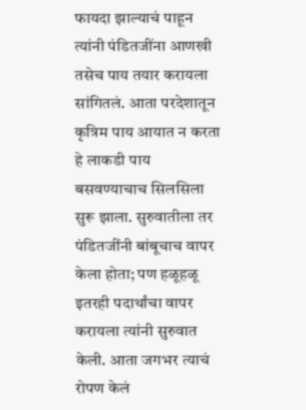फायदा झाल्याचं पाहून त्यांनी पंडितजींना आणखी तसेच पाय तयार करायला सांगितलं. आता परदेशातून कृत्रिम पाय आयात न करता हे लाकडी पाय बसवण्याचाच सिलसिला सुरू झाला. सुरुवातीला तर पंडितजींनी बांबूचाच वापर केला होता; पण हळूहळू इतरही पदार्थांचा वापर करायला त्यांनी सुरुवात केली. आता जगभर त्याचं रोपण केलं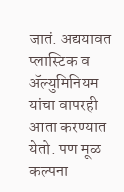जातं. अद्ययावत प्लास्टिक व ॲल्युमिनियम यांचा वापरही आता करण्यात येतो. पण मूळ कल्पना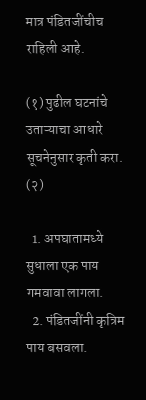मात्र पंडितजींचीच राहिली आहे.

(१) पुढील घटनांचे उताऱ्याचा आधारे सूचनेनुसार कृती करा. (२)

  1. अपघातामध्ये सुधाला एक पाय गमवावा लागला.
  2. पंडितजींनी कृत्रिम पाय बसवला.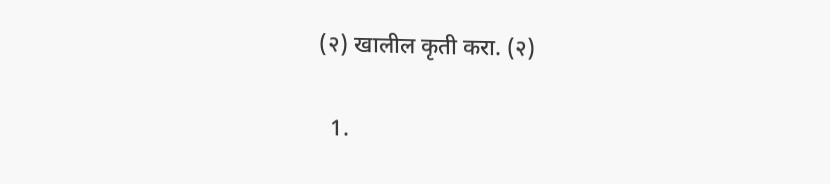(२) खालील कृती करा. (२)

  1.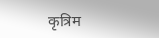कृत्रिम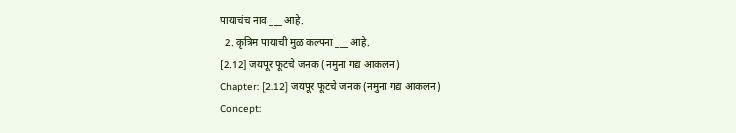पायाचंच नाव ___ आहे.
  2. कृत्रिम पायाची मुळ कल्पना ___ आहे.
[2.12] जयपूर फूटचे जनक (नमुना गद्य आकलन)
Chapter: [2.12] जयपूर फूटचे जनक (नमुना गद्य आकलन)
Concept: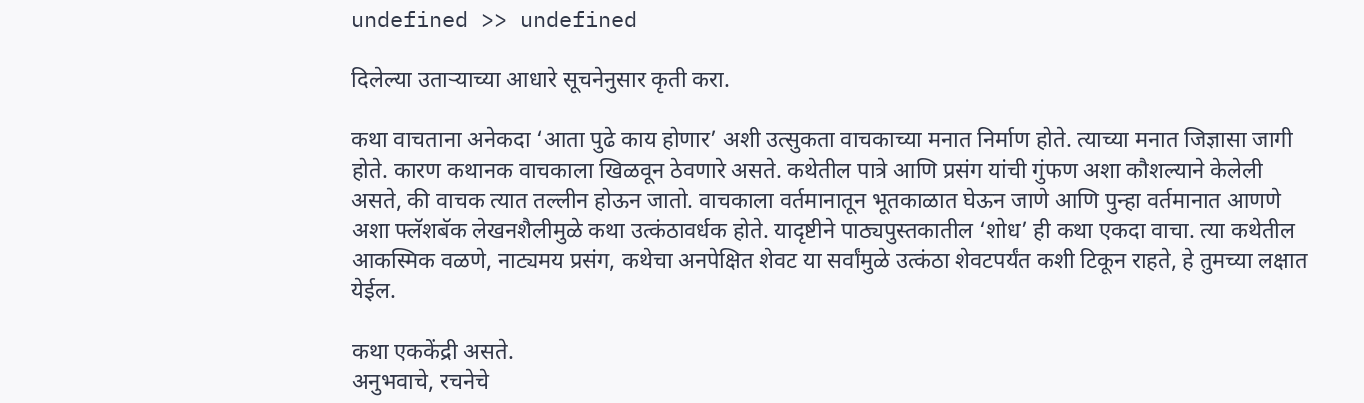undefined >> undefined

दिलेल्या उताऱ्याच्या आधारे सूचनेनुसार कृती करा.

कथा वाचताना अनेकदा ‘आता पुढे काय होणार’ अशी उत्सुकता वाचकाच्या मनात निर्माण होते. त्याच्या मनात जिज्ञासा जागी होते. कारण कथानक वाचकाला खिळवून ठेवणारे असते. कथेतील पात्रे आणि प्रसंग यांची गुंफण अशा कौशल्याने केलेली असते, की वाचक त्यात तल्लीन होऊन जातो. वाचकाला वर्तमानातून भूतकाळात घेऊन जाणे आणि पुन्हा वर्तमानात आणणे अशा फ्लॅशबॅक लेखनशैलीमुळे कथा उत्कंठावर्धक होते. यादृष्टीने पाठ्यपुस्तकातील ‘शोध’ ही कथा एकदा वाचा. त्या कथेतील आकस्मिक वळणे, नाट्यमय प्रसंग, कथेचा अनपेक्षित शेवट या सर्वांमुळे उत्कंठा शेवटपर्यंत कशी टिकून राहते, हे तुमच्या लक्षात येईल.

कथा एककेंद्री असते.
अनुभवाचे, रचनेचे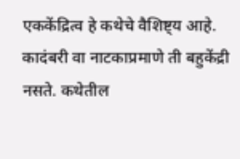एककेंद्रित्व हे कथेचे वैशिष्ट्य आहे. कादंबरी वा नाटकाप्रमाणे ती बहुकेंद्री नसते. कथेतील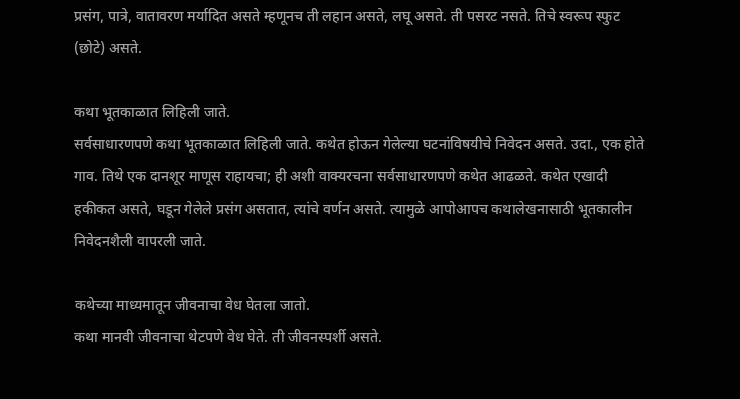प्रसंग, पात्रे, वातावरण मर्यादित असते म्हणूनच ती लहान असते, लघू असते. ती पसरट नसते. तिचे स्वरूप स्फुट (छोटे) असते.

कथा भूतकाळात लिहिली जाते.
सर्वसाधारणपणे कथा भूतकाळात लिहिली जाते. कथेत होऊन गेलेल्या घटनांविषयीचे निवेदन असते. उदा., एक होते गाव. तिथे एक दानशूर माणूस राहायचा; ही अशी वाक्यरचना सर्वसाधारणपणे कथेत आढळते. कथेत एखादी हकीकत असते, घडून गेलेले प्रसंग असतात, त्यांचे वर्णन असते. त्यामुळे आपोआपच कथालेखनासाठी भूतकालीन निवेदनशैली वापरली जाते.

कथेच्या माध्यमातून जीवनाचा वेध घेतला जातो.
कथा मानवी जीवनाचा थेटपणे वेध घेते. ती जीवनस्पर्शी असते.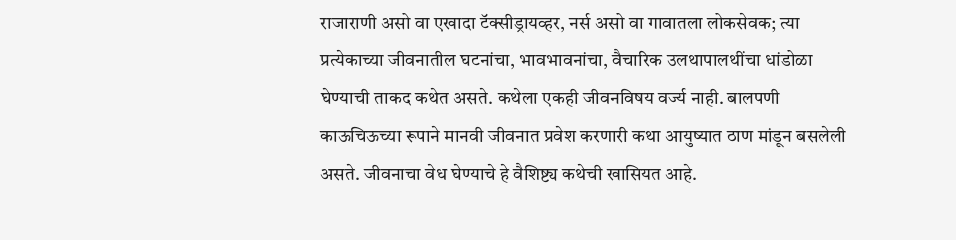राजाराणी असो वा एखादा टॅक्सीड्रायव्हर, नर्स असो वा गावातला लोकसेवक; त्या प्रत्येकाच्या जीवनातील घटनांचा, भावभावनांचा, वैचारिक उलथापालथींचा धांडोळा घेण्याची ताकद कथेत असते. कथेला एकही जीवनविषय वर्ज्य नाही. बालपणी काऊचिऊच्या रूपाने मानवी जीवनात प्रवेश करणारी कथा आयुष्यात ठाण मांडून बसलेली असते. जीवनाचा वेध घेण्याचे हे वैशिष्ट्य कथेची खासियत आहे.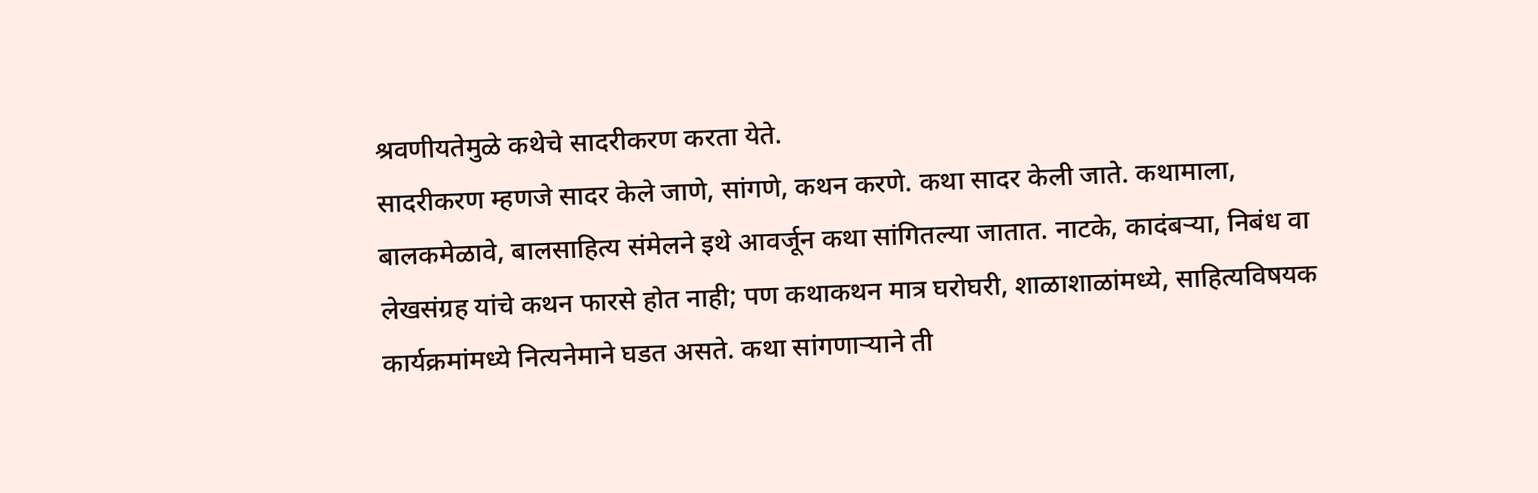श्रवणीयतेमुळे कथेचे सादरीकरण करता येते.
सादरीकरण म्हणजे सादर केले जाणे, सांगणे, कथन करणे. कथा सादर केली जाते. कथामाला, बालकमेळावे, बालसाहित्य संमेलने इथे आवर्जून कथा सांगितल्या जातात. नाटके, कादंबऱ्या, निबंध वा लेखसंग्रह यांचे कथन फारसे होत नाही; पण कथाकथन मात्र घरोघरी, शाळाशाळांमध्ये, साहित्यविषयक कार्यक्रमांमध्ये नित्यनेमाने घडत असते. कथा सांगणाऱ्याने ती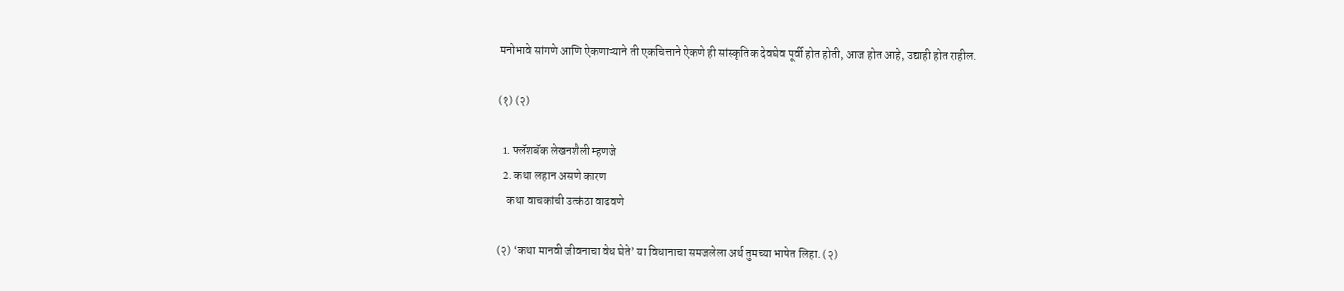मनोभावे सांगणे आणि ऐकणाऱ्याने ती एकचित्ताने ऐकणे ही सांस्कृतिक देवघेव पूर्वी होत होती, आज होत आहे, उद्याही होत राहील.

(१) (२)

  1. फ्लॅशबॅक लेखनशैली म्हणजे
  2. कथा लहान असणे कारण
    कथा वाचकांची उत्कंठा वाढवणे

(२) ‘कथा मानवी जीवनाचा वेध घेते’ या विधानाचा समजलेला अर्थ तुमच्या भाषेत लिहा. (२)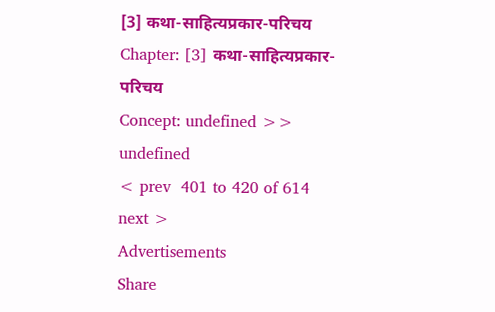[3] कथा-साहित्यप्रकार-परिचय
Chapter: [3] कथा-साहित्यप्रकार-परिचय
Concept: undefined >> undefined
< prev  401 to 420 of 614  next >
Advertisements
Share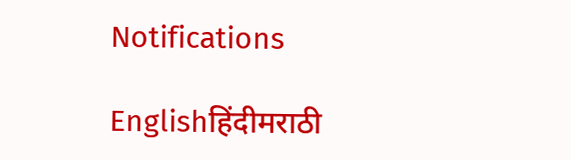Notifications

Englishहिंदीमराठी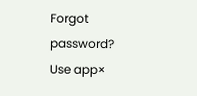Forgot password?
Use app×